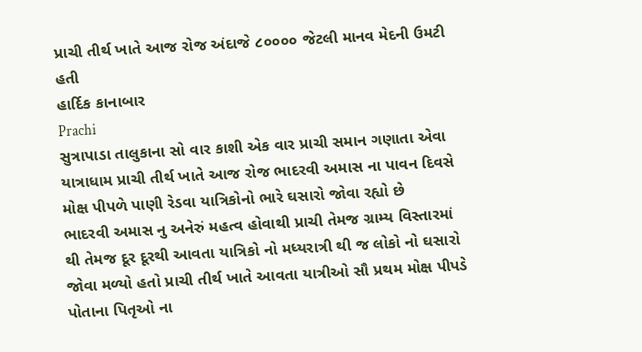પ્રાચી તીર્થ ખાતે આજ રોજ અંદાજે ૮૦૦૦૦ જેટલી માનવ મેદની ઉમટી હતી
હાર્દિક કાનાબાર
Prachi
સુત્રાપાડા તાલુકાના સો વાર કાશી એક વાર પ્રાચી સમાન ગણાતા એવા યાત્રાધામ પ્રાચી તીર્થ ખાતે આજ રોજ ભાદરવી અમાસ ના પાવન દિવસે મોક્ષ પીપળે પાણી રેડવા યાત્રિકોનો ભારે ઘસારો જોવા રહ્યો છે
ભાદરવી અમાસ નુ અનેરું મહત્વ હોવાથી પ્રાચી તેમજ ગ્રામ્ય વિસ્તારમાં થી તેમજ દૂર દૂરથી આવતા યાત્રિકો નો મધ્યરાત્રી થી જ લોકો નો ઘસારો જોવા મળ્યો હતો પ્રાચી તીર્થ ખાતે આવતા યાત્રીઓ સૌ પ્રથમ મોક્ષ પીપડે પોતાના પિતૃઓ ના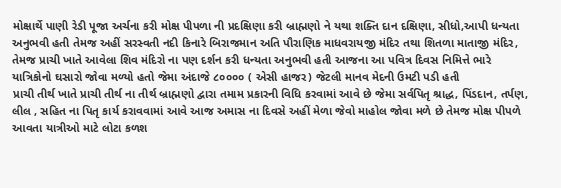મોક્ષાર્થે પાણી રેડી પૂજા અર્ચના કરી મોક્ષ પીપળા ની પ્રદક્ષિણા કરી બ્રાહ્મણો ને યથા શક્તિ દાન દક્ષિણા, સીધો,આપી ધન્યતા અનુભવી હતી તેમજ અહીં સરસ્વતી નદી કિનારે બિરાજમાન અતિ પૌરાણિક માધવરાયજી મંદિર તથા શિતળા માતાજી મંદિર, તેમજ પ્રાચી ખાતે આવેલા શિવ મંદિરો ના પણ દર્શન કરી ધન્યતા અનુભવી હતી આજના આ પવિત્ર દિવસ નિમિત્તે ભારે યાત્રિકોનો ઘસારો જોવા મળ્યો હતો જેમા અંદાજે ૮૦૦૦૦ ( એસી હાજર) જેટલી માનવ મેદની ઉમટી પડી હતી
પ્રાચી તીર્થ ખાતે પ્રાચી તીર્થ ના તીર્થ બ્રાહ્મણો દ્વારા તમામ પ્રકારની વિધિ કરવામાં આવે છે જેમા સર્વપિતૃ શ્રાદ્ધ, પિંડદાન, તર્પણ, લીલ , સહિત ના પિતૃ કાર્ય કરાવવામાં આવે આજ અમાસ ના દિવસે અહીં મેળા જેવો માહોલ જોવા મળે છે તેમજ મોક્ષ પીપળે આવતા યાત્રીઓ માટે લોટા કળશ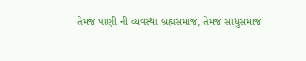તેમજ પાણી ની વ્યવસ્થા બ્રહ્મસમાજ, તેમજ સાધુસમાજ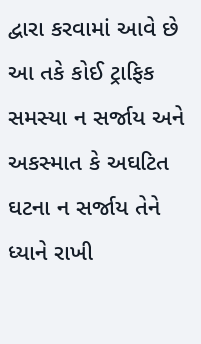દ્વારા કરવામાં આવે છે
આ તકે કોઈ ટ્રાફિક સમસ્યા ન સર્જાય અને અકસ્માત કે અઘટિત ઘટના ન સર્જાય તેને ધ્યાને રાખી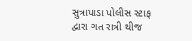સુત્રાપાડા પોલીસ સ્ટાફ દ્વારા ગત રાત્રી થીજ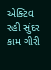એક્ટિવ રહી સુંદર કામ ગીરી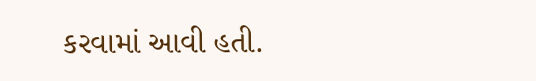કરવામાં આવી હતી.